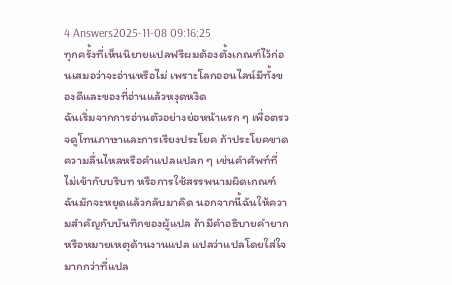4 Answers2025-11-08 09:16:25
ทุกครั้งที่เห็นนิยายแปลฟรีผมต้องตั้งเกณฑ์ไว้ก่อนเสมอว่าจะอ่านหรือไม่ เพราะโลกออนไลน์มีทั้งของดีและของที่อ่านแล้วหงุดหงิด
ฉันเริ่มจากการอ่านตัวอย่างย่อหน้าแรก ๆ เพื่อตรวจดูโทนภาษาและการเรียงประโยค ถ้าประโยคขาดความลื่นไหลหรือคำแปลแปลก ๆ เช่นคำศัพท์ที่ไม่เข้ากับบริบท หรือการใช้สรรพนามผิดเกณฑ์ ฉันมักจะหยุดแล้วกลับมาคิด นอกจากนี้ฉันให้ความสำคัญกับบันทึกของผู้แปล ถ้ามีคำอธิบายคำยากหรือหมายเหตุด้านงานแปล แปลว่าแปลโดยใส่ใจมากกว่าที่แปล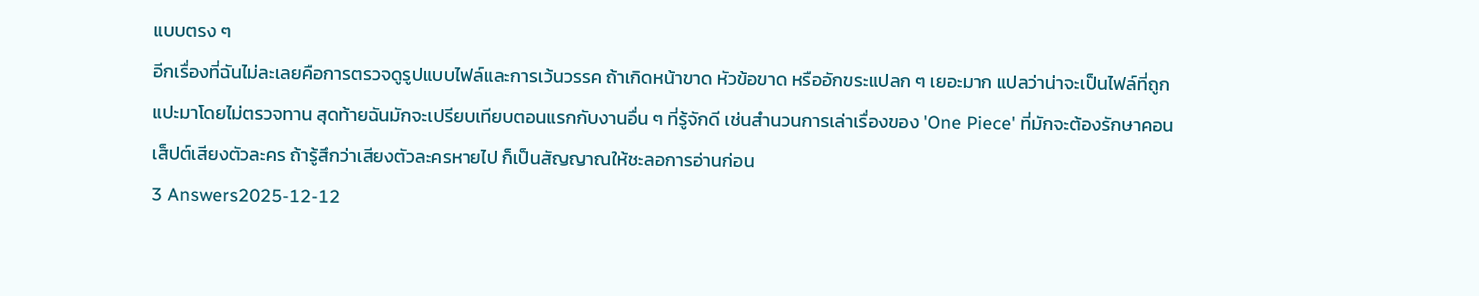แบบตรง ๆ
อีกเรื่องที่ฉันไม่ละเลยคือการตรวจดูรูปแบบไฟล์และการเว้นวรรค ถ้าเกิดหน้าขาด หัวข้อขาด หรืออักขระแปลก ๆ เยอะมาก แปลว่าน่าจะเป็นไฟล์ที่ถูกแปะมาโดยไม่ตรวจทาน สุดท้ายฉันมักจะเปรียบเทียบตอนแรกกับงานอื่น ๆ ที่รู้จักดี เช่นสำนวนการเล่าเรื่องของ 'One Piece' ที่มักจะต้องรักษาคอนเส็ปต์เสียงตัวละคร ถ้ารู้สึกว่าเสียงตัวละครหายไป ก็เป็นสัญญาณให้ชะลอการอ่านก่อน
3 Answers2025-12-12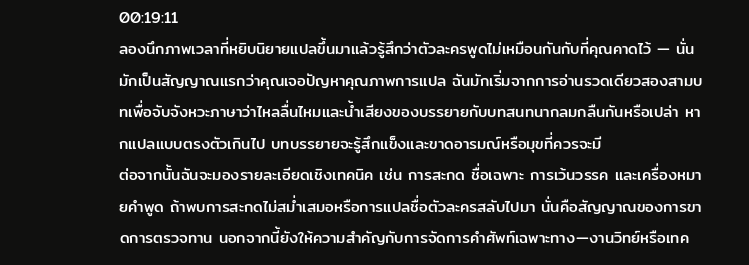00:19:11
ลองนึกภาพเวลาที่หยิบนิยายแปลขึ้นมาแล้วรู้สึกว่าตัวละครพูดไม่เหมือนกันกับที่คุณคาดไว้ — นั่นมักเป็นสัญญาณแรกว่าคุณเจอปัญหาคุณภาพการแปล ฉันมักเริ่มจากการอ่านรวดเดียวสองสามบทเพื่อจับจังหวะภาษาว่าไหลลื่นไหมและน้ำเสียงของบรรยายกับบทสนทนากลมกลืนกันหรือเปล่า หากแปลแบบตรงตัวเกินไป บทบรรยายจะรู้สึกแข็งและขาดอารมณ์หรือมุขที่ควรจะมี
ต่อจากนั้นฉันจะมองรายละเอียดเชิงเทคนิค เช่น การสะกด ชื่อเฉพาะ การเว้นวรรค และเครื่องหมายคำพูด ถ้าพบการสะกดไม่สม่ำเสมอหรือการแปลชื่อตัวละครสลับไปมา นั่นคือสัญญาณของการขาดการตรวจทาน นอกจากนี้ยังให้ความสำคัญกับการจัดการคำศัพท์เฉพาะทาง—งานวิทย์หรือเทค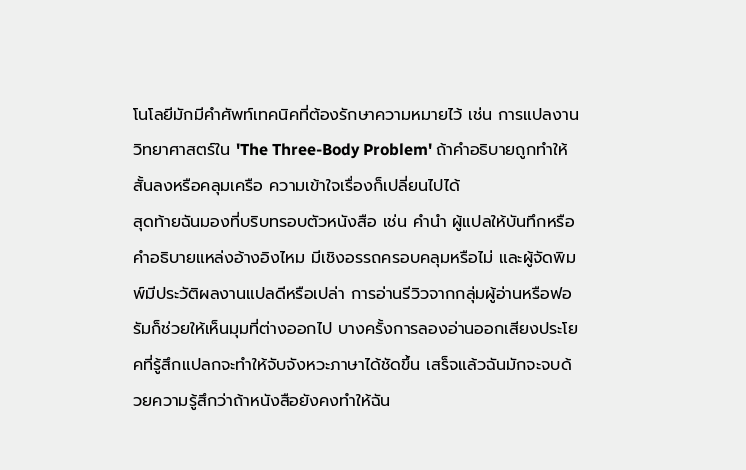โนโลยีมักมีคำศัพท์เทคนิคที่ต้องรักษาความหมายไว้ เช่น การแปลงานวิทยาศาสตร์ใน 'The Three-Body Problem' ถ้าคำอธิบายถูกทำให้สั้นลงหรือคลุมเครือ ความเข้าใจเรื่องก็เปลี่ยนไปได้
สุดท้ายฉันมองที่บริบทรอบตัวหนังสือ เช่น คำนำ ผู้แปลให้บันทึกหรือคำอธิบายแหล่งอ้างอิงไหม มีเชิงอรรถครอบคลุมหรือไม่ และผู้จัดพิมพ์มีประวัติผลงานแปลดีหรือเปล่า การอ่านรีวิวจากกลุ่มผู้อ่านหรือฟอรัมก็ช่วยให้เห็นมุมที่ต่างออกไป บางครั้งการลองอ่านออกเสียงประโยคที่รู้สึกแปลกจะทำให้จับจังหวะภาษาได้ชัดขึ้น เสร็จแล้วฉันมักจะจบด้วยความรู้สึกว่าถ้าหนังสือยังคงทำให้ฉัน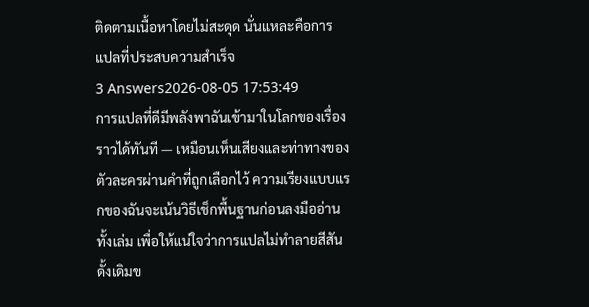ติดตามเนื้อหาโดยไม่สะดุด นั่นแหละคือการแปลที่ประสบความสำเร็จ
3 Answers2026-08-05 17:53:49
การแปลที่ดีมีพลังพาฉันเข้ามาในโลกของเรื่องราวได้ทันที — เหมือนเห็นเสียงและท่าทางของตัวละครผ่านคำที่ถูกเลือกไว้ ความเรียงแบบแรกของฉันจะเน้นวิธีเช็กพื้นฐานก่อนลงมืออ่านทั้งเล่ม เพื่อให้แน่ใจว่าการแปลไม่ทำลายสีสันดั้งเดิมข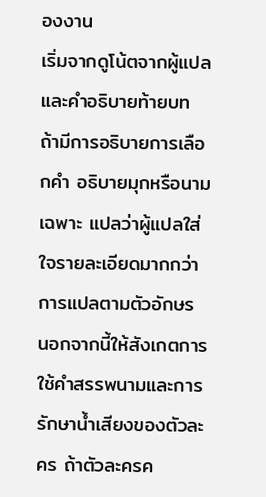องงาน
เริ่มจากดูโน้ตจากผู้แปลและคำอธิบายท้ายบท ถ้ามีการอธิบายการเลือกคำ อธิบายมุกหรือนามเฉพาะ แปลว่าผู้แปลใส่ใจรายละเอียดมากกว่าการแปลตามตัวอักษร นอกจากนี้ให้สังเกตการใช้คำสรรพนามและการรักษาน้ำเสียงของตัวละคร ถ้าตัวละครค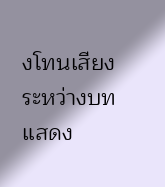งโทนเสียงระหว่างบท แสดง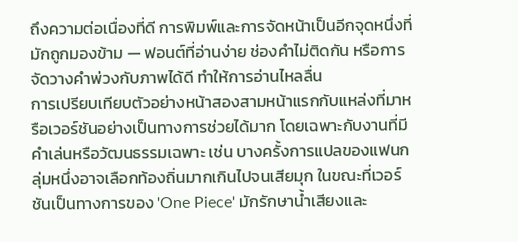ถึงความต่อเนื่องที่ดี การพิมพ์และการจัดหน้าเป็นอีกจุดหนึ่งที่มักถูกมองข้าม — ฟอนต์ที่อ่านง่าย ช่องคำไม่ติดกัน หรือการจัดวางคำพ่วงกับภาพได้ดี ทำให้การอ่านไหลลื่น
การเปรียบเทียบตัวอย่างหน้าสองสามหน้าแรกกับแหล่งที่มาหรือเวอร์ชันอย่างเป็นทางการช่วยได้มาก โดยเฉพาะกับงานที่มีคำเล่นหรือวัฒนธรรมเฉพาะ เช่น บางครั้งการแปลของแฟนกลุ่มหนึ่งอาจเลือกท้องถิ่นมากเกินไปจนเสียมุก ในขณะที่เวอร์ชันเป็นทางการของ 'One Piece' มักรักษาน้ำเสียงและ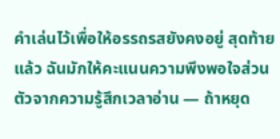คำเล่นไว้เพื่อให้อรรถรสยังคงอยู่ สุดท้ายแล้ว ฉันมักให้คะแนนความพึงพอใจส่วนตัวจากความรู้สึกเวลาอ่าน — ถ้าหยุด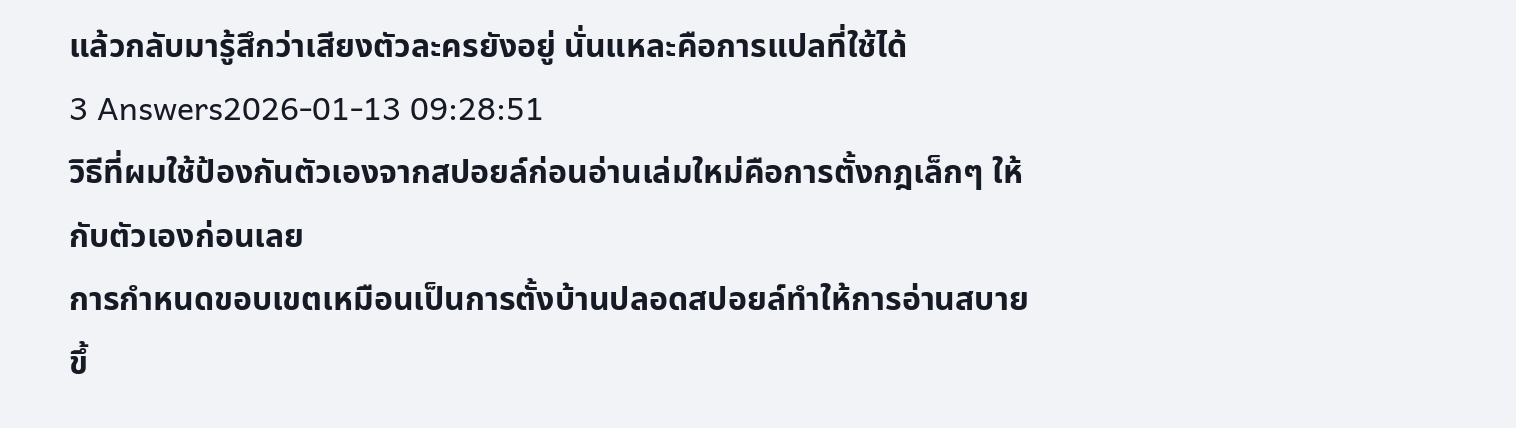แล้วกลับมารู้สึกว่าเสียงตัวละครยังอยู่ นั่นแหละคือการแปลที่ใช้ได้
3 Answers2026-01-13 09:28:51
วิธีที่ผมใช้ป้องกันตัวเองจากสปอยล์ก่อนอ่านเล่มใหม่คือการตั้งกฎเล็กๆ ให้กับตัวเองก่อนเลย
การกำหนดขอบเขตเหมือนเป็นการตั้งบ้านปลอดสปอยล์ทำให้การอ่านสบายขึ้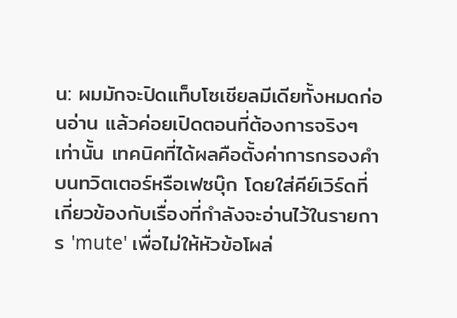น: ผมมักจะปิดแท็บโซเชียลมีเดียทั้งหมดก่อนอ่าน แล้วค่อยเปิดตอนที่ต้องการจริงๆ เท่านั้น เทคนิคที่ได้ผลคือตั้งค่าการกรองคำบนทวิตเตอร์หรือเฟซบุ๊ก โดยใส่คีย์เวิร์ดที่เกี่ยวข้องกับเรื่องที่กำลังจะอ่านไว้ในรายการ 'mute' เพื่อไม่ให้หัวข้อโผล่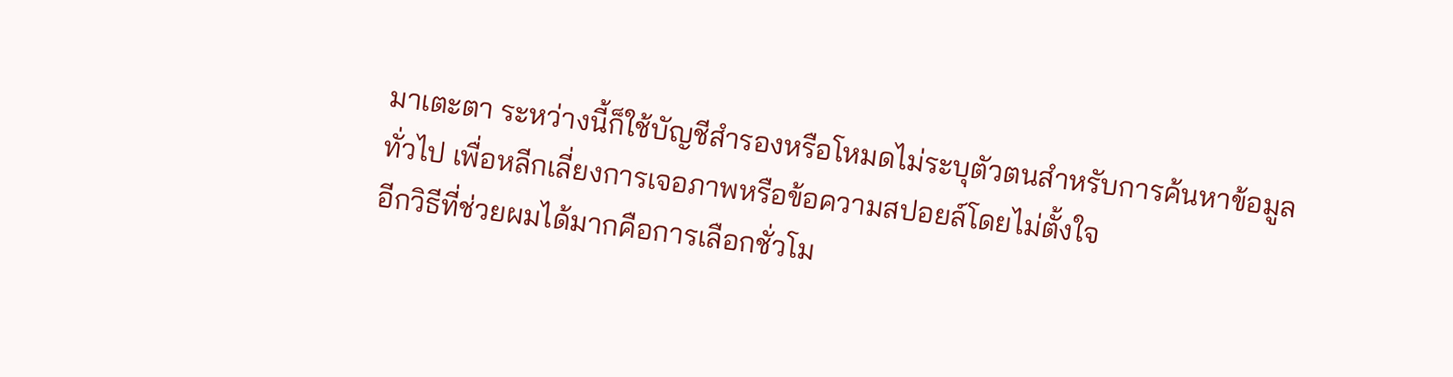มาเตะตา ระหว่างนี้ก็ใช้บัญชีสำรองหรือโหมดไม่ระบุตัวตนสำหรับการค้นหาข้อมูลทั่วไป เพื่อหลีกเลี่ยงการเจอภาพหรือข้อความสปอยล์โดยไม่ตั้งใจ
อีกวิธีที่ช่วยผมได้มากคือการเลือกชั่วโม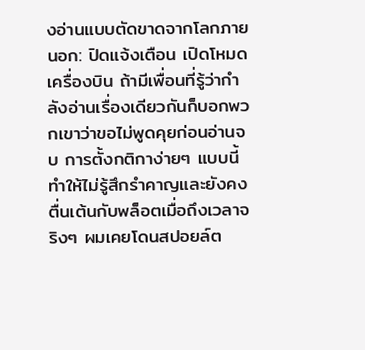งอ่านแบบตัดขาดจากโลกภายนอก: ปิดแจ้งเตือน เปิดโหมดเครื่องบิน ถ้ามีเพื่อนที่รู้ว่ากำลังอ่านเรื่องเดียวกันก็บอกพวกเขาว่าขอไม่พูดคุยก่อนอ่านจบ การตั้งกติกาง่ายๆ แบบนี้ทำให้ไม่รู้สึกรำคาญและยังคงตื่นเต้นกับพล็อตเมื่อถึงเวลาจริงๆ ผมเคยโดนสปอยล์ต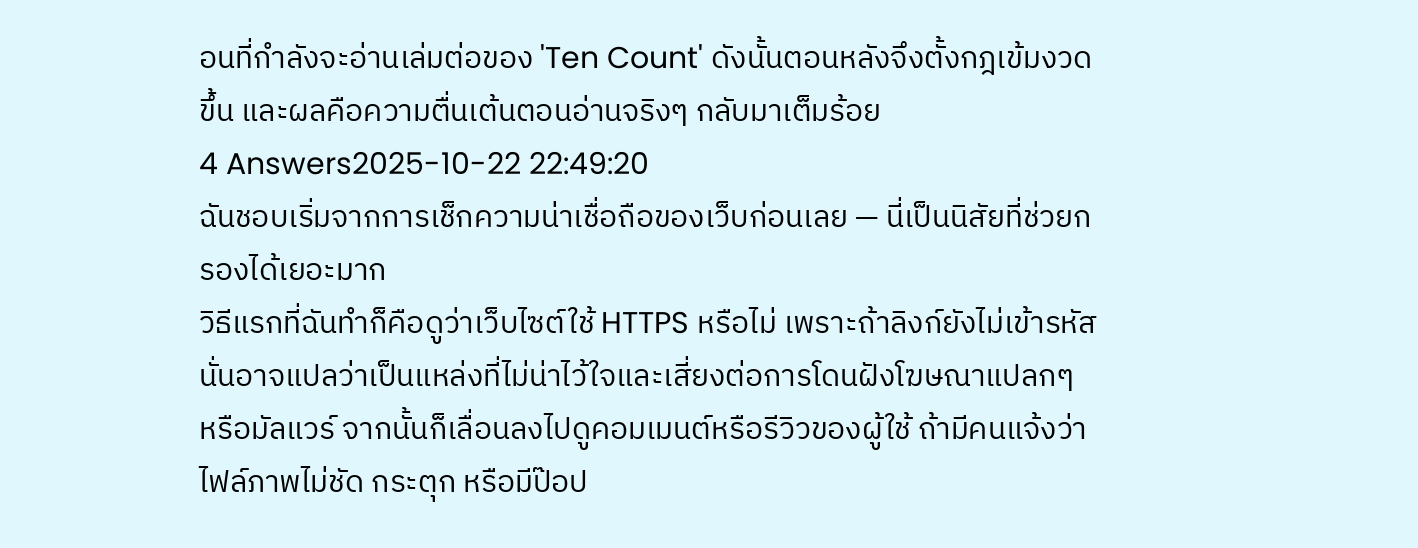อนที่กำลังจะอ่านเล่มต่อของ 'Ten Count' ดังนั้นตอนหลังจึงตั้งกฎเข้มงวดขึ้น และผลคือความตื่นเต้นตอนอ่านจริงๆ กลับมาเต็มร้อย
4 Answers2025-10-22 22:49:20
ฉันชอบเริ่มจากการเช็กความน่าเชื่อถือของเว็บก่อนเลย — นี่เป็นนิสัยที่ช่วยกรองได้เยอะมาก
วิธีแรกที่ฉันทำก็คือดูว่าเว็บไซต์ใช้ HTTPS หรือไม่ เพราะถ้าลิงก์ยังไม่เข้ารหัส นั่นอาจแปลว่าเป็นแหล่งที่ไม่น่าไว้ใจและเสี่ยงต่อการโดนฝังโฆษณาแปลกๆ หรือมัลแวร์ จากนั้นก็เลื่อนลงไปดูคอมเมนต์หรือรีวิวของผู้ใช้ ถ้ามีคนแจ้งว่าไฟล์ภาพไม่ชัด กระตุก หรือมีป๊อป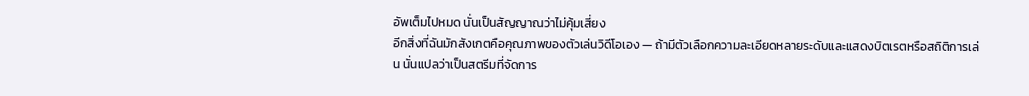อัพเต็มไปหมด นั่นเป็นสัญญาณว่าไม่คุ้มเสี่ยง
อีกสิ่งที่ฉันมักสังเกตคือคุณภาพของตัวเล่นวิดีโอเอง — ถ้ามีตัวเลือกความละเอียดหลายระดับและแสดงบิตเรตหรือสถิติการเล่น นั่นแปลว่าเป็นสตรีมที่จัดการ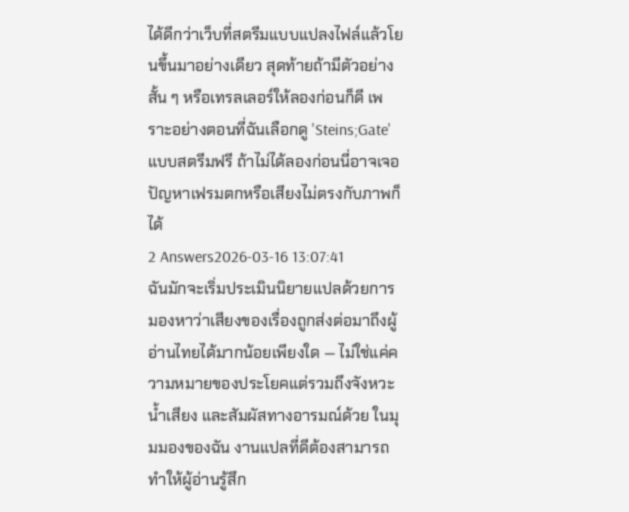ได้ดีกว่าเว็บที่สตรีมแบบแปลงไฟล์แล้วโยนขึ้นมาอย่างเดียว สุดท้ายถ้ามีตัวอย่างสั้น ๆ หรือเทรลเลอร์ให้ลองก่อนก็ดี เพราะอย่างตอนที่ฉันเลือกดู 'Steins;Gate' แบบสตรีมฟรี ถ้าไม่ได้ลองก่อนนี่อาจเจอปัญหาเฟรมตกหรือเสียงไม่ตรงกับภาพก็ได้
2 Answers2026-03-16 13:07:41
ฉันมักจะเริ่มประเมินนิยายแปลด้วยการมองหาว่าเสียงของเรื่องถูกส่งต่อมาถึงผู้อ่านไทยได้มากน้อยเพียงใด — ไม่ใช่แค่ความหมายของประโยคแต่รวมถึงจังหวะ น้ำเสียง และสัมผัสทางอารมณ์ด้วย ในมุมมองของฉัน งานแปลที่ดีต้องสามารถทำให้ผู้อ่านรู้สึก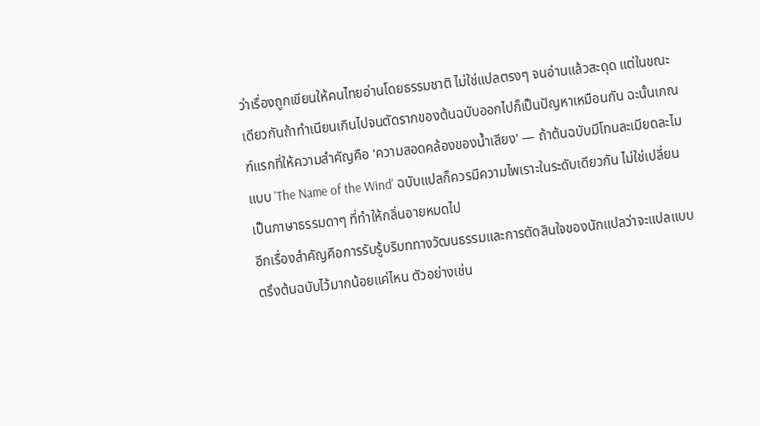ว่าเรื่องถูกเขียนให้คนไทยอ่านโดยธรรมชาติ ไม่ใช่แปลตรงๆ จนอ่านแล้วสะดุด แต่ในขณะเดียวกันถ้าทำเนียนเกินไปจนตัดรากของต้นฉบับออกไปก็เป็นปัญหาเหมือนกัน ฉะนั้นเกณฑ์แรกที่ให้ความสำคัญคือ 'ความสอดคล้องของน้ำเสียง' — ถ้าต้นฉบับมีโทนละเมียดละไมแบบ 'The Name of the Wind' ฉบับแปลก็ควรมีความไพเราะในระดับเดียวกัน ไม่ใช่เปลี่ยนเป็นภาษาธรรมดาๆ ที่ทำให้กลิ่นอายหมดไป
อีกเรื่องสำคัญคือการรับรู้บริบททางวัฒนธรรมและการตัดสินใจของนักแปลว่าจะแปลแบบตรึงต้นฉบับไว้มากน้อยแค่ไหน ตัวอย่างเช่น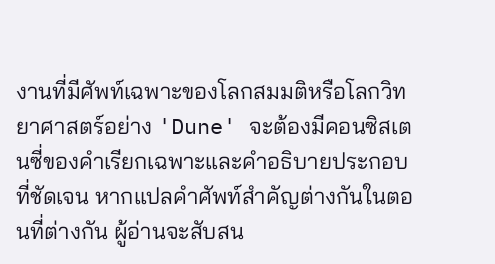งานที่มีศัพท์เฉพาะของโลกสมมติหรือโลกวิทยาศาสตร์อย่าง 'Dune' จะต้องมีคอนซิสเตนซี่ของคำเรียกเฉพาะและคำอธิบายประกอบที่ชัดเจน หากแปลคำศัพท์สำคัญต่างกันในตอนที่ต่างกัน ผู้อ่านจะสับสน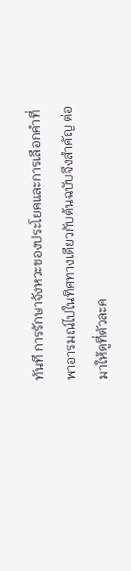ทันที การรักษาจังหวะของประโยคและการเลือกคำที่พาอารมณ์ไปในทิศทางเดียวกับต้นฉบับจึงสำคัญ ต่อมาให้ดูที่ตัวละค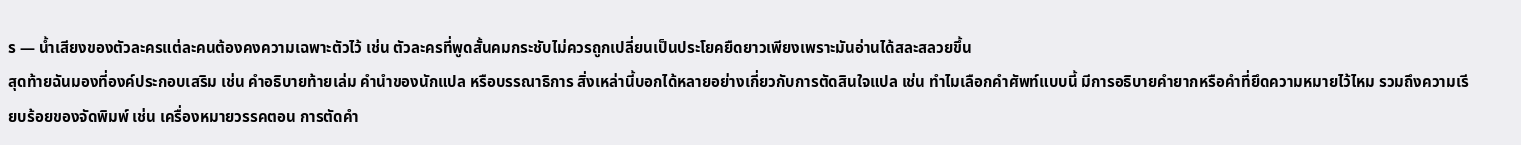ร — น้ำเสียงของตัวละครแต่ละคนต้องคงความเฉพาะตัวไว้ เช่น ตัวละครที่พูดสั้นคมกระชับไม่ควรถูกเปลี่ยนเป็นประโยคยืดยาวเพียงเพราะมันอ่านได้สละสลวยขึ้น
สุดท้ายฉันมองที่องค์ประกอบเสริม เช่น คำอธิบายท้ายเล่ม คำนำของนักแปล หรือบรรณาธิการ สิ่งเหล่านี้บอกได้หลายอย่างเกี่ยวกับการตัดสินใจแปล เช่น ทำไมเลือกคำศัพท์แบบนี้ มีการอธิบายคำยากหรือคำที่ยึดความหมายไว้ไหม รวมถึงความเรียบร้อยของจัดพิมพ์ เช่น เครื่องหมายวรรคตอน การตัดคำ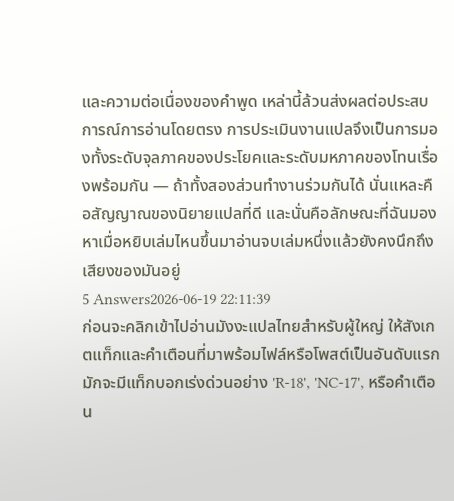และความต่อเนื่องของคำพูด เหล่านี้ล้วนส่งผลต่อประสบการณ์การอ่านโดยตรง การประเมินงานแปลจึงเป็นการมองทั้งระดับจุลภาคของประโยคและระดับมหภาคของโทนเรื่องพร้อมกัน — ถ้าทั้งสองส่วนทำงานร่วมกันได้ นั่นแหละคือสัญญาณของนิยายแปลที่ดี และนั่นคือลักษณะที่ฉันมองหาเมื่อหยิบเล่มไหนขึ้นมาอ่านจบเล่มหนึ่งแล้วยังคงนึกถึงเสียงของมันอยู่
5 Answers2026-06-19 22:11:39
ก่อนจะคลิกเข้าไปอ่านมังงะแปลไทยสำหรับผู้ใหญ่ ให้สังเกตแท็กและคำเตือนที่มาพร้อมไฟล์หรือโพสต์เป็นอันดับแรก
มักจะมีแท็กบอกเร่งด่วนอย่าง 'R-18', 'NC-17', หรือคำเตือน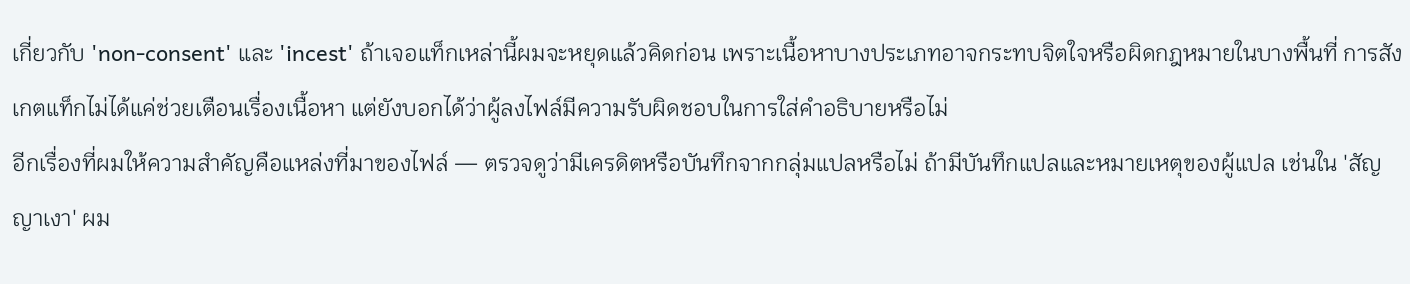เกี่ยวกับ 'non-consent' และ 'incest' ถ้าเจอแท็กเหล่านี้ผมจะหยุดแล้วคิดก่อน เพราะเนื้อหาบางประเภทอาจกระทบจิตใจหรือผิดกฎหมายในบางพื้นที่ การสังเกตแท็กไม่ได้แค่ช่วยเตือนเรื่องเนื้อหา แต่ยังบอกได้ว่าผู้ลงไฟล์มีความรับผิดชอบในการใส่คำอธิบายหรือไม่
อีกเรื่องที่ผมให้ความสำคัญคือแหล่งที่มาของไฟล์ — ตรวจดูว่ามีเครดิตหรือบันทึกจากกลุ่มแปลหรือไม่ ถ้ามีบันทึกแปลและหมายเหตุของผู้แปล เช่นใน 'สัญญาเงา' ผม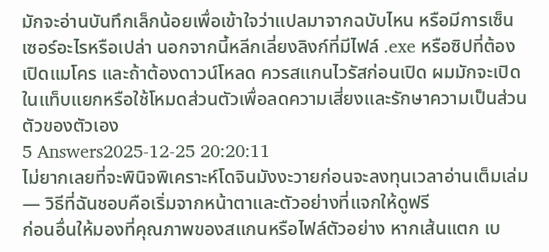มักจะอ่านบันทึกเล็กน้อยเพื่อเข้าใจว่าแปลมาจากฉบับไหน หรือมีการเซ็นเซอร์อะไรหรือเปล่า นอกจากนี้หลีกเลี่ยงลิงก์ที่มีไฟล์ .exe หรือซิปที่ต้องเปิดแมโคร และถ้าต้องดาวน์โหลด ควรสแกนไวรัสก่อนเปิด ผมมักจะเปิดในแท็บแยกหรือใช้โหมดส่วนตัวเพื่อลดความเสี่ยงและรักษาความเป็นส่วนตัวของตัวเอง
5 Answers2025-12-25 20:20:11
ไม่ยากเลยที่จะพินิจพิเคราะห์โดจินมังงะวายก่อนจะลงทุนเวลาอ่านเต็มเล่ม — วิธีที่ฉันชอบคือเริ่มจากหน้าตาและตัวอย่างที่แจกให้ดูฟรี
ก่อนอื่นให้มองที่คุณภาพของสแกนหรือไฟล์ตัวอย่าง หากเส้นแตก เบ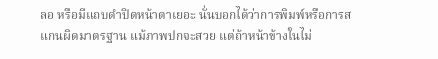ลอ หรือมีแถบดำปิดหน้าตาเยอะ นั่นบอกได้ว่าการพิมพ์หรือการสแกนผิดมาตรฐาน แม้ภาพปกจะสวย แต่ถ้าหน้าข้างในไม่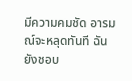มีความคมชัด อารมณ์จะหลุดทันที ฉันยังชอบ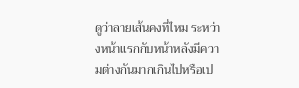ดูว่าลายเส้นคงที่ไหม ระหว่างหน้าแรกกับหน้าหลังมีความต่างกันมากเกินไปหรือเป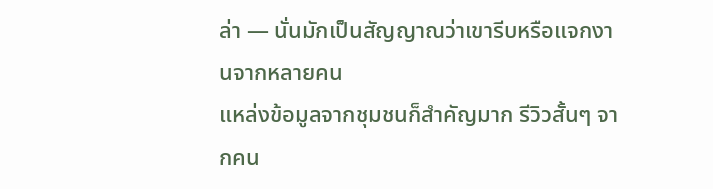ล่า — นั่นมักเป็นสัญญาณว่าเขารีบหรือแจกงานจากหลายคน
แหล่งข้อมูลจากชุมชนก็สำคัญมาก รีวิวสั้นๆ จากคน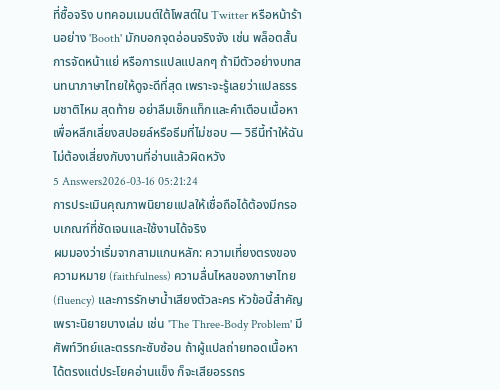ที่ซื้อจริง บทคอมเมนต์ใต้โพสต์ใน Twitter หรือหน้าร้านอย่าง 'Booth' มักบอกจุดอ่อนจริงจัง เช่น พล็อตสั้น การจัดหน้าแย่ หรือการแปลแปลกๆ ถ้ามีตัวอย่างบทสนทนาภาษาไทยให้ดูจะดีที่สุด เพราะจะรู้เลยว่าแปลธรรมชาติไหม สุดท้าย อย่าลืมเช็กแท็กและคำเตือนเนื้อหาเพื่อหลีกเลี่ยงสปอยล์หรือธีมที่ไม่ชอบ — วิธีนี้ทำให้ฉันไม่ต้องเสี่ยงกับงานที่อ่านแล้วผิดหวัง
5 Answers2026-03-16 05:21:24
การประเมินคุณภาพนิยายแปลให้เชื่อถือได้ต้องมีกรอบเกณฑ์ที่ชัดเจนและใช้งานได้จริง
ผมมองว่าเริ่มจากสามแกนหลัก: ความเที่ยงตรงของความหมาย (faithfulness) ความลื่นไหลของภาษาไทย (fluency) และการรักษาน้ำเสียงตัวละคร หัวข้อนี้สำคัญเพราะนิยายบางเล่ม เช่น 'The Three-Body Problem' มีศัพท์วิทย์และตรรกะซับซ้อน ถ้าผู้แปลถ่ายทอดเนื้อหาได้ตรงแต่ประโยคอ่านแข็ง ก็จะเสียอรรถร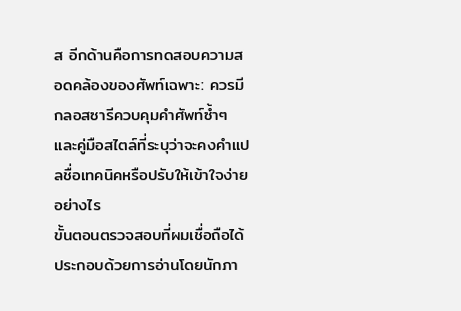ส อีกด้านคือการทดสอบความสอดคล้องของศัพท์เฉพาะ: ควรมีกลอสซารีควบคุมคำศัพท์ซ้ำๆ และคู่มือสไตล์ที่ระบุว่าจะคงคำแปลชื่อเทคนิคหรือปรับให้เข้าใจง่ายอย่างไร
ขั้นตอนตรวจสอบที่ผมเชื่อถือได้ประกอบด้วยการอ่านโดยนักภา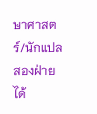ษาศาสตร์/นักแปลสองฝ่าย ได้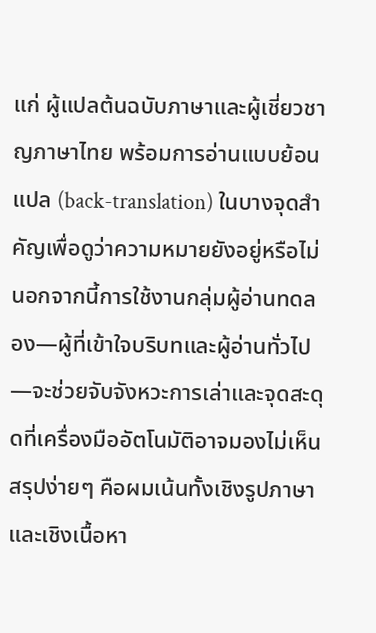แก่ ผู้แปลต้นฉบับภาษาและผู้เชี่ยวชาญภาษาไทย พร้อมการอ่านแบบย้อนแปล (back-translation) ในบางจุดสำคัญเพื่อดูว่าความหมายยังอยู่หรือไม่ นอกจากนี้การใช้งานกลุ่มผู้อ่านทดลอง—ผู้ที่เข้าใจบริบทและผู้อ่านทั่วไป—จะช่วยจับจังหวะการเล่าและจุดสะดุดที่เครื่องมืออัตโนมัติอาจมองไม่เห็น สรุปง่ายๆ คือผมเน้นทั้งเชิงรูปภาษาและเชิงเนื้อหา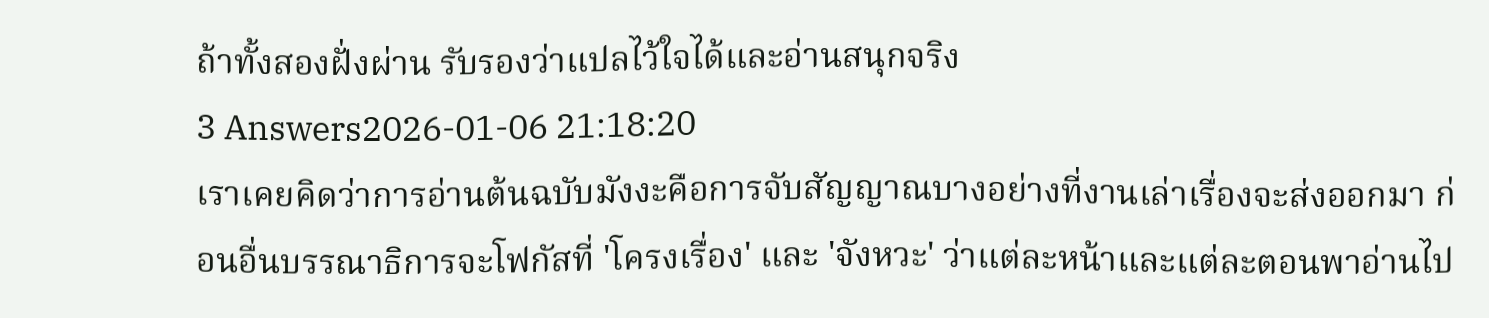ถ้าทั้งสองฝั่งผ่าน รับรองว่าแปลไว้ใจได้และอ่านสนุกจริง
3 Answers2026-01-06 21:18:20
เราเคยคิดว่าการอ่านต้นฉบับมังงะคือการจับสัญญาณบางอย่างที่งานเล่าเรื่องจะส่งออกมา ก่อนอื่นบรรณาธิการจะโฟกัสที่ 'โครงเรื่อง' และ 'จังหวะ' ว่าแต่ละหน้าและแต่ละตอนพาอ่านไป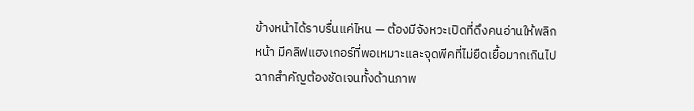ข้างหน้าได้ราบรื่นแค่ไหน — ต้องมีจังหวะเปิดที่ดึงคนอ่านให้พลิกหน้า มีคลิฟแฮงเกอร์ที่พอเหมาะและจุดพีคที่ไม่ยืดเยื้อมากเกินไป ฉากสำคัญต้องชัดเจนทั้งด้านภาพ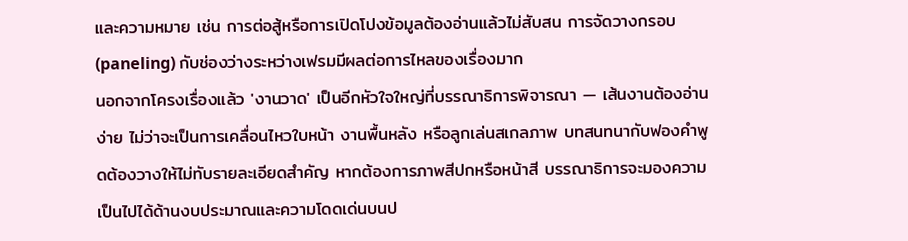และความหมาย เช่น การต่อสู้หรือการเปิดโปงข้อมูลต้องอ่านแล้วไม่สับสน การจัดวางกรอบ (paneling) กับช่องว่างระหว่างเฟรมมีผลต่อการไหลของเรื่องมาก
นอกจากโครงเรื่องแล้ว 'งานวาด' เป็นอีกหัวใจใหญ่ที่บรรณาธิการพิจารณา — เส้นงานต้องอ่านง่าย ไม่ว่าจะเป็นการเคลื่อนไหวใบหน้า งานพื้นหลัง หรือลูกเล่นสเกลภาพ บทสนทนากับฟองคำพูดต้องวางให้ไม่ทับรายละเอียดสำคัญ หากต้องการภาพสีปกหรือหน้าสี บรรณาธิการจะมองความเป็นไปได้ด้านงบประมาณและความโดดเด่นบนป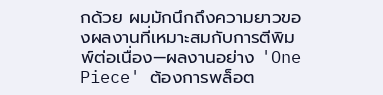กด้วย ผมมักนึกถึงความยาวของผลงานที่เหมาะสมกับการตีพิมพ์ต่อเนื่อง—ผลงานอย่าง 'One Piece' ต้องการพล็อต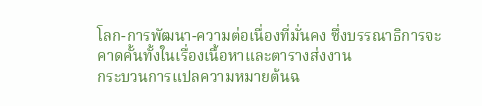โลก-การพัฒนา-ความต่อเนื่องที่มั่นคง ซึ่งบรรณาธิการจะคาดคั้นทั้งในเรื่องเนื้อหาและตารางส่งงาน
กระบวนการแปลความหมายต้นฉ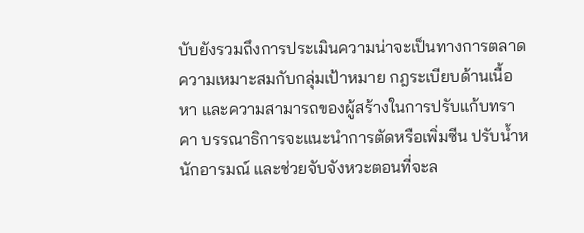บับยังรวมถึงการประเมินความน่าจะเป็นทางการตลาด ความเหมาะสมกับกลุ่มเป้าหมาย กฎระเบียบด้านเนื้อหา และความสามารถของผู้สร้างในการปรับแก้บทราคา บรรณาธิการจะแนะนำการตัดหรือเพิ่มซีน ปรับน้ำหนักอารมณ์ และช่วยจับจังหวะตอนที่จะล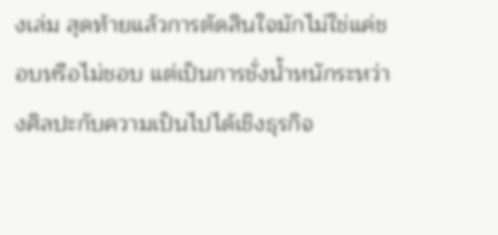งเล่ม สุดท้ายแล้วการตัดสินใจมักไม่ใช่แค่ชอบหรือไม่ชอบ แต่เป็นการชั่งน้ำหนักระหว่างศิลปะกับความเป็นไปได้เชิงธุรกิจ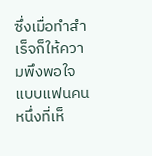ซึ่งเมื่อทำสำเร็จก็ให้ความพึงพอใจแบบแฟนคนหนึ่งที่เห็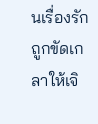นเรื่องรักถูกขัดเกลาให้เจิ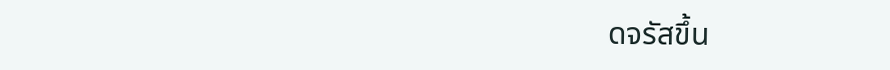ดจรัสขึ้น